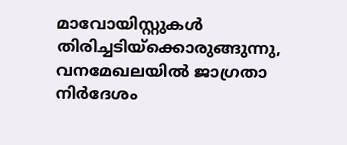മാവോയിസ്റ്റുകൾ തിരിച്ചടിയ്ക്കൊരുങ്ങുന്നു, വനമേഖലയിൽ ജാഗ്രതാ നിർദേശം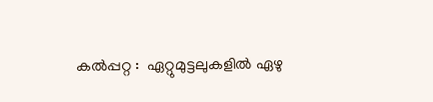കല്‍പ്പറ്റ :  ഏറ്റുമുട്ടലുകളില്‍ ഏഴു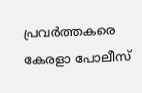പ്രവര്‍ത്തകരെ കേരളാ പോലീസ്‌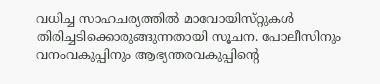വധിച്ച സാഹചര്യത്തില്‍ മാവോയിസ്‌റ്റുകള്‍ തിരിച്ചടിക്കൊരുങ്ങുന്നതായി സൂചന. പോലീസിനും വനംവകുപ്പിനും ആഭ്യന്തരവകുപ്പിന്റെ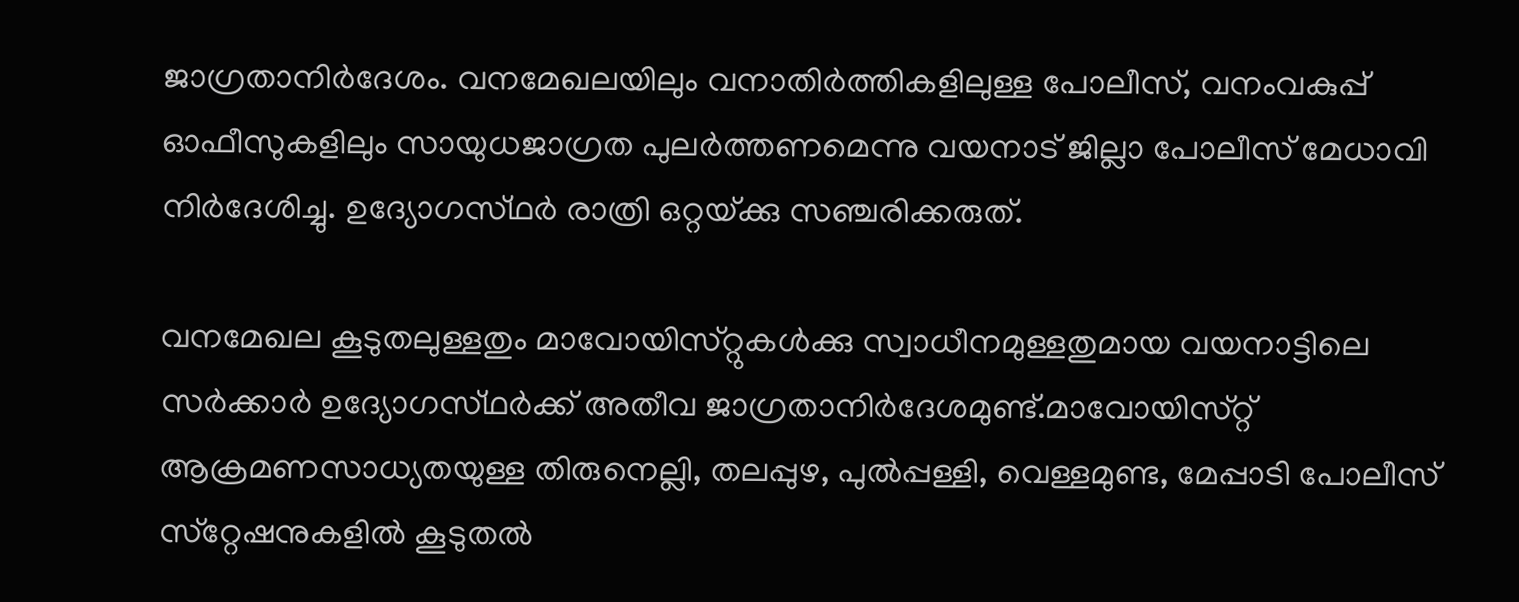ജാഗ്രതാനിര്‍ദേശം. വനമേഖലയിലും വനാതിര്‍ത്തികളിലുള്ള പോലീസ്‌, വനംവകുപ്പ്‌ ഓഫീസുകളിലും സായുധജാഗ്രത പുലര്‍ത്തണമെന്നു വയനാട്‌ ജില്ലാ പോലീസ്‌ മേധാവി നിര്‍ദേശിച്ചു. ഉദ്യോഗസ്‌ഥര്‍ രാത്രി ഒറ്റയ്‌ക്കു സഞ്ചരിക്കരുത്‌.

വനമേഖല കൂടുതലുള്ളതും മാവോയിസ്‌റ്റുകള്‍ക്കു സ്വാധീനമുള്ളതുമായ വയനാട്ടിലെ സര്‍ക്കാര്‍ ഉദ്യോഗസ്‌ഥര്‍ക്ക്‌ അതീവ ജാഗ്രതാനിര്‍ദേശമുണ്ട്‌.മാവോയിസ്‌റ്റ്‌ ആക്രമണസാധ്യതയുള്ള തിരുനെല്ലി, തലപ്പുഴ, പുല്‍പ്പള്ളി, വെള്ളമുണ്ട, മേപ്പാടി പോലീസ്‌ സ്‌റ്റേഷനുകളില്‍ കൂടുതല്‍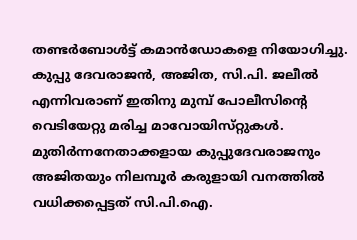തണ്ടര്‍ബോള്‍ട്ട്‌ കമാന്‍ഡോകളെ നിയോഗിച്ചു. കുപ്പു ദേവരാജന്‍, അജിത, സി.പി. ജലീല്‍ എന്നിവരാണ്‌ ഇതിനു മുമ്പ് പോലീസിന്റെ വെടിയേറ്റു മരിച്ച മാവോയിസ്‌റ്റുകള്‍. മുതിര്‍ന്നനേതാക്കളായ കുപ്പുദേവരാജനും അജിതയും നിലമ്പൂര്‍ കരുളായി വനത്തില്‍ വധിക്കപ്പെട്ടത് സി.പി.ഐ.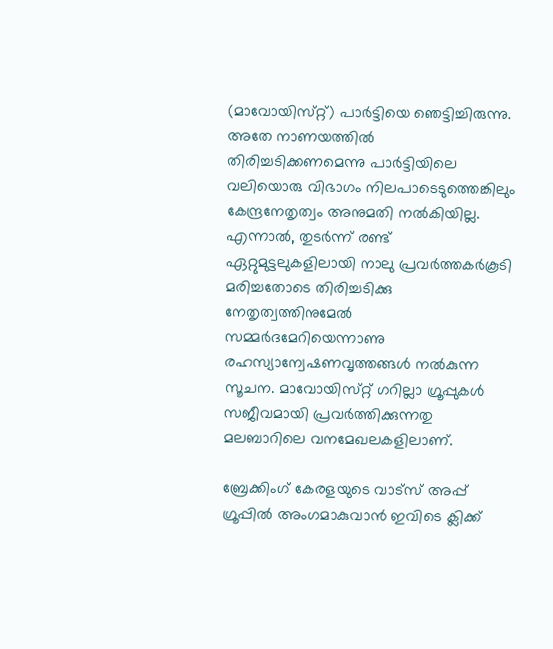(മാവോയിസ്‌റ്റ്‌) പാര്‍ട്ടിയെ ഞെട്ടിച്ചിരുന്നു.
അതേ നാണയത്തില്‍ തിരിച്ചടിക്കണമെന്നു പാര്‍ട്ടിയിലെ വലിയൊരു വിഭാഗം നിലപാടെടുത്തെങ്കിലും കേന്ദ്രനേതൃത്വം അനുമതി നല്‍കിയില്ല. എന്നാല്‍, തുടര്‍ന്ന്‌ രണ്ട്‌ ഏറ്റുമുട്ടലുകളിലായി നാലു പ്രവര്‍ത്തകര്‍കൂടി മരിച്ചതോടെ തിരിച്ചടിക്കു നേതൃത്വത്തിനുമേല്‍ സമ്മര്‍ദമേറിയെന്നാണു രഹസ്യാന്വേഷണവൃത്തങ്ങള്‍ നല്‍കുന്ന സൂചന. മാവോയിസ്‌റ്റ്‌ ഗറില്ലാ ഗ്രൂപ്പുകള്‍ സജീവമായി പ്രവര്‍ത്തിക്കുന്നതു മലബാറിലെ വനമേഖലകളിലാണ്‌.

ബ്രേക്കിംഗ് കേരളയുടെ വാട്സ് അപ്പ് ഗ്രൂപ്പിൽ അംഗമാകുവാൻ ഇവിടെ ക്ലിക്ക്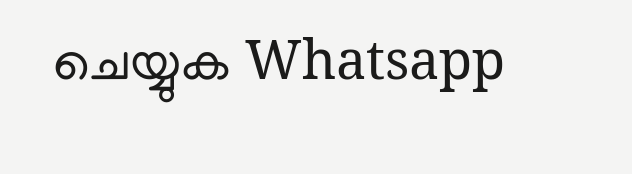ചെയ്യുക Whatsapp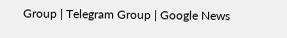Group | Telegram Group | Google News